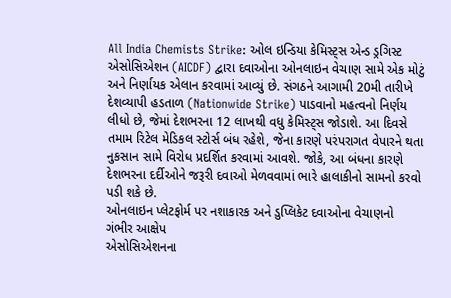All India Chemists Strike: ઓલ ઇન્ડિયા કેમિસ્ટ્સ એન્ડ ડ્રગિસ્ટ એસોસિએશન (AICDF) દ્વારા દવાઓના ઓનલાઇન વેચાણ સામે એક મોટું અને નિર્ણાયક એલાન કરવામાં આવ્યું છે. સંગઠને આગામી 20મી તારીખે દેશવ્યાપી હડતાળ (Nationwide Strike) પાડવાનો મહત્વનો નિર્ણય લીધો છે, જેમાં દેશભરના 12 લાખથી વધુ કેમિસ્ટ્સ જોડાશે. આ દિવસે તમામ રિટેલ મેડિકલ સ્ટોર્સ બંધ રહેશે, જેના કારણે પરંપરાગત વેપારને થતા નુકસાન સામે વિરોધ પ્રદર્શિત કરવામાં આવશે. જોકે, આ બંધના કારણે દેશભરના દર્દીઓને જરૂરી દવાઓ મેળવવામાં ભારે હાલાકીનો સામનો કરવો પડી શકે છે.
ઓનલાઇન પ્લેટફોર્મ પર નશાકારક અને ડુપ્લિકેટ દવાઓના વેચાણનો ગંભીર આક્ષેપ
એસોસિએશનના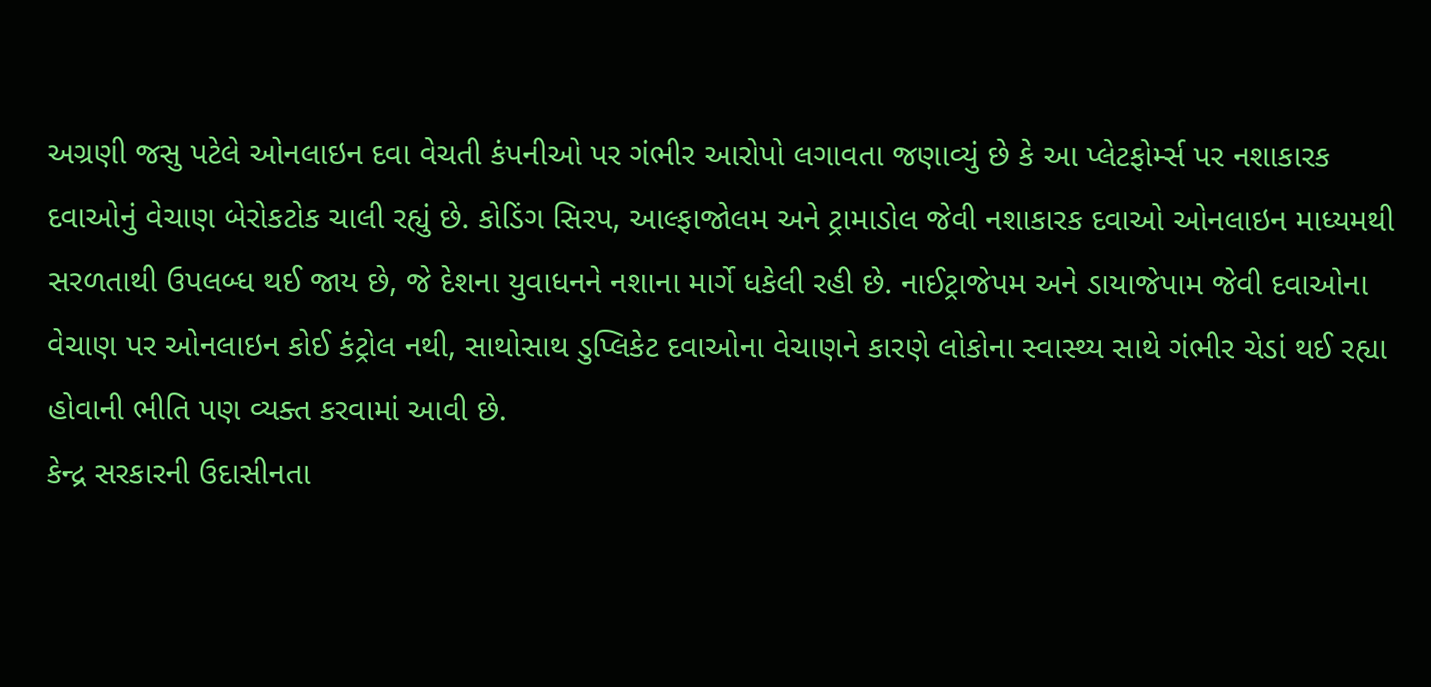અગ્રણી જસુ પટેલે ઓનલાઇન દવા વેચતી કંપનીઓ પર ગંભીર આરોપો લગાવતા જણાવ્યું છે કે આ પ્લેટફોર્મ્સ પર નશાકારક દવાઓનું વેચાણ બેરોકટોક ચાલી રહ્યું છે. કોડિંગ સિરપ, આલ્ફાજોલમ અને ટ્રામાડોલ જેવી નશાકારક દવાઓ ઓનલાઇન માધ્યમથી સરળતાથી ઉપલબ્ધ થઈ જાય છે, જે દેશના યુવાધનને નશાના માર્ગે ધકેલી રહી છે. નાઈટ્રાજેપમ અને ડાયાજેપામ જેવી દવાઓના વેચાણ પર ઓનલાઇન કોઈ કંટ્રોલ નથી, સાથોસાથ ડુપ્લિકેટ દવાઓના વેચાણને કારણે લોકોના સ્વાસ્થ્ય સાથે ગંભીર ચેડાં થઈ રહ્યા હોવાની ભીતિ પણ વ્યક્ત કરવામાં આવી છે.
કેન્દ્ર સરકારની ઉદાસીનતા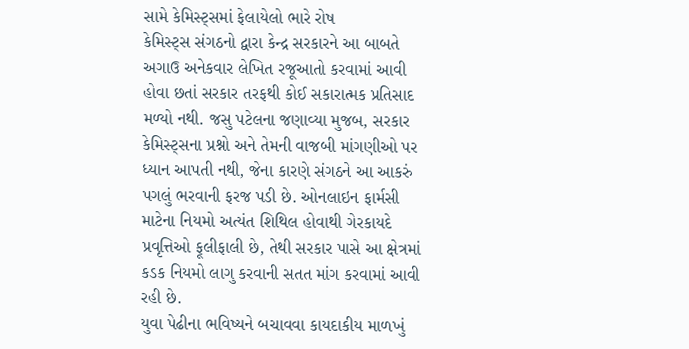સામે કેમિસ્ટ્સમાં ફેલાયેલો ભારે રોષ
કેમિસ્ટ્સ સંગઠનો દ્વારા કેન્દ્ર સરકારને આ બાબતે અગાઉ અનેકવાર લેખિત રજૂઆતો કરવામાં આવી હોવા છતાં સરકાર તરફથી કોઈ સકારાત્મક પ્રતિસાદ મળ્યો નથી. જસુ પટેલના જણાવ્યા મુજબ, સરકાર કેમિસ્ટ્સના પ્રશ્નો અને તેમની વાજબી માંગણીઓ પર ધ્યાન આપતી નથી, જેના કારણે સંગઠને આ આકરું પગલું ભરવાની ફરજ પડી છે. ઓનલાઇન ફાર્મસી માટેના નિયમો અત્યંત શિથિલ હોવાથી ગેરકાયદે પ્રવૃત્તિઓ ફૂલીફાલી છે, તેથી સરકાર પાસે આ ક્ષેત્રમાં કડક નિયમો લાગુ કરવાની સતત માંગ કરવામાં આવી રહી છે.
યુવા પેઢીના ભવિષ્યને બચાવવા કાયદાકીય માળખું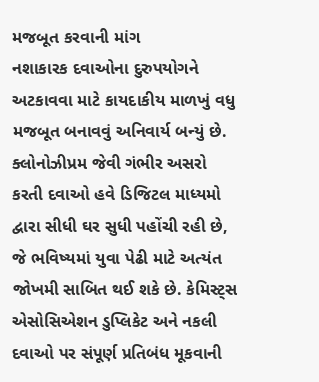મજબૂત કરવાની માંગ
નશાકારક દવાઓના દુરુપયોગને અટકાવવા માટે કાયદાકીય માળખું વધુ મજબૂત બનાવવું અનિવાર્ય બન્યું છે. ક્લોનોઝીપ્રમ જેવી ગંભીર અસરો કરતી દવાઓ હવે ડિજિટલ માધ્યમો દ્વારા સીધી ઘર સુધી પહોંચી રહી છે, જે ભવિષ્યમાં યુવા પેઢી માટે અત્યંત જોખમી સાબિત થઈ શકે છે. કેમિસ્ટ્સ એસોસિએશન ડુપ્લિકેટ અને નકલી દવાઓ પર સંપૂર્ણ પ્રતિબંધ મૂકવાની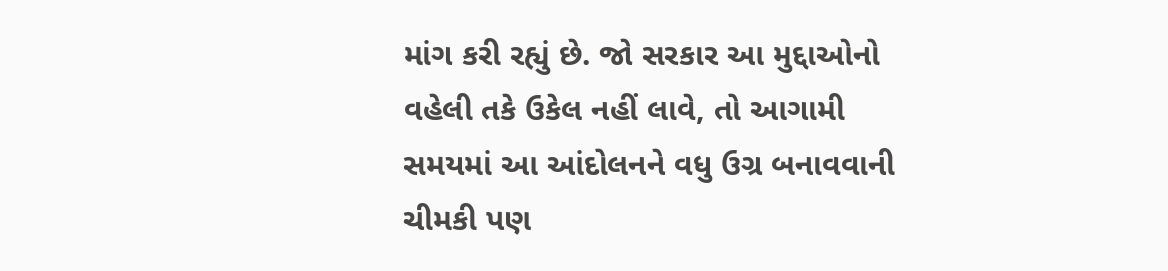માંગ કરી રહ્યું છે. જો સરકાર આ મુદ્દાઓનો વહેલી તકે ઉકેલ નહીં લાવે, તો આગામી સમયમાં આ આંદોલનને વધુ ઉગ્ર બનાવવાની ચીમકી પણ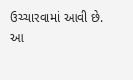ઉચ્ચારવામાં આવી છે.
આ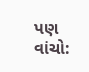પણ વાંચો: